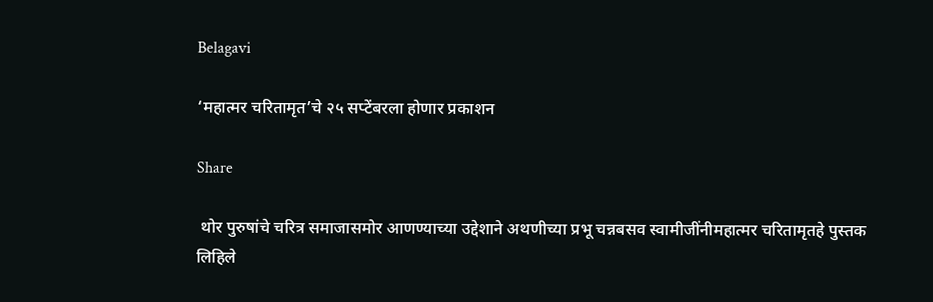Belagavi

‘महात्मर चरितामृत’चे २५ सप्टेंबरला होणार प्रकाशन

Share

 थोर पुरुषांचे चरित्र समाजासमोर आणण्याच्या उद्देशाने अथणीच्या प्रभू चन्नबसव स्वामीजींनीमहात्मर चरितामृतहे पुस्तक लिहिले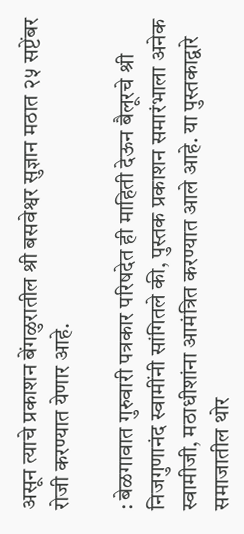असून त्याचे प्रकाशन बेंगळुरातील श्री बसवेश्वर सुज्ञान मठात २५ सप्टेंबर रोजी करण्यात येणार आहे.

: बेळगावात गुरुवारी पत्रकार परिषदेत ही माहिती देऊन बैलूरचे श्री निजगुणानंद स्वामींनी सांगितले की, पुस्तक प्रकाशन समारंभाला अनेक स्वामीजी, मठाधीशांना आमंत्रित करण्यात आले आहे. या पुस्तकाद्वारे समाजातील थोर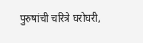पुरुषांची चरित्रे घरोघरी,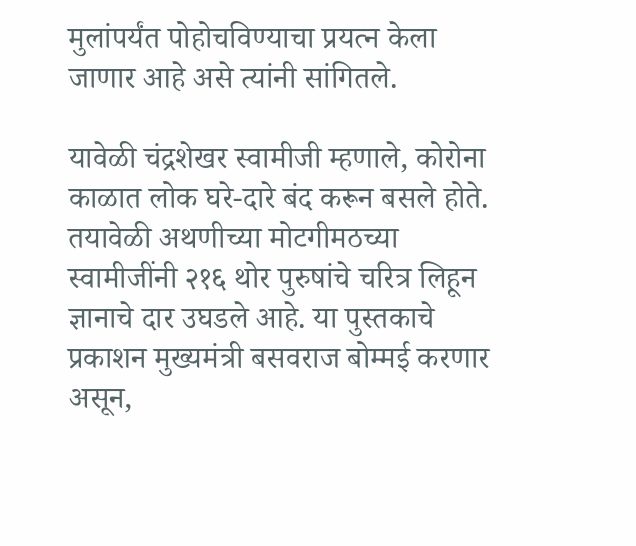मुलांपर्यंत पोहोचविण्याचा प्रयत्न केला जाणार आहे असे त्यांनी सांगितले.

यावेळी चंद्रशेखर स्वामीजी म्हणाले, कोरोना काळात लोक घरे-दारे बंद करून बसले होते. तयावेळी अथणीच्या मोटगीमठच्या स्वामीजींनी २१६ थोर पुरुषांचे चरित्र लिहून ज्ञानाचे दार उघडले आहे. या पुस्तकाचे प्रकाशन मुख्यमंत्री बसवराज बोम्मई करणार असून,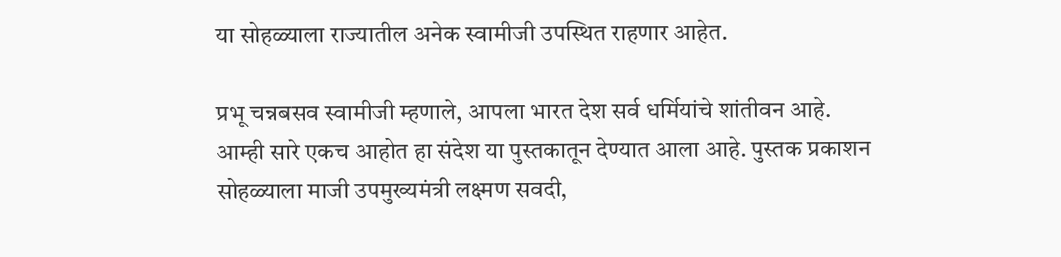या सोहळ्याला राज्यातील अनेक स्वामीजी उपस्थित राहणार आहेत.

प्रभू चन्नबसव स्वामीजी म्हणाले, आपला भारत देश सर्व धर्मियांचे शांतीवन आहे. आम्ही सारे एकच आहोत हा संदेश या पुस्तकातून देण्यात आला आहे. पुस्तक प्रकाशन सोहळ्याला माजी उपमुख्यमंत्री लक्ष्मण सवदी,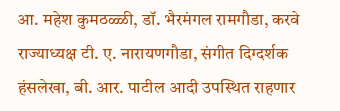आ. महेश कुमठळ्ळी, डॉ. भैरमंगल रामगौडा, करवे राज्याध्यक्ष टी. ए. नारायणगौडा, संगीत दिग्दर्शक हंसलेखा, बी. आर. पाटील आदी उपस्थित राहणार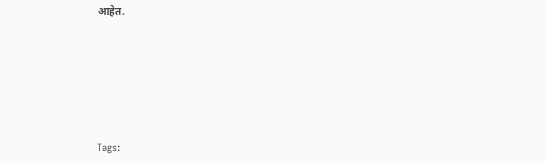आहेत.







Tags: